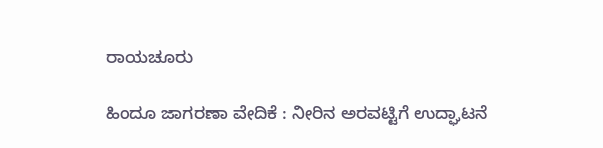ರಾಯಚೂರು

ಹಿಂದೂ ಜಾಗರಣಾ ವೇದಿಕೆ : ನೀರಿನ ಅರವಟ್ಟಿಗೆ ಉದ್ಘಾಟನೆ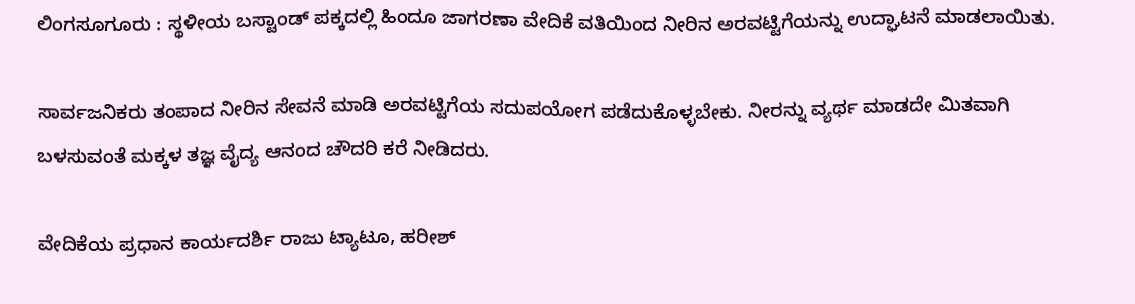ಲಿಂಗಸೂಗೂರು : ಸ್ಥಳೀಯ ಬಸ್ಟಾಂಡ್ ಪಕ್ಕದಲ್ಲಿ ಹಿಂದೂ ಜಾಗರಣಾ ವೇದಿಕೆ ವತಿಯಿಂದ ನೀರಿನ ಅರವಟ್ಟಿಗೆಯನ್ನು ಉದ್ಘಾಟನೆ ಮಾಡಲಾಯಿತು.

ಸಾರ್ವಜನಿಕರು ತಂಪಾದ ನೀರಿನ ಸೇವನೆ ಮಾಡಿ ಅರವಟ್ಟಿಗೆಯ ಸದುಪಯೋಗ ಪಡೆದುಕೊಳ್ಳಬೇಕು. ನೀರನ್ನು ವ್ಯರ್ಥ ಮಾಡದೇ ಮಿತವಾಗಿ ಬಳಸುವಂತೆ ಮಕ್ಕಳ ತಜ್ಞ ವೈದ್ಯ ಆನಂದ ಚೌದರಿ ಕರೆ ನೀಡಿದರು.

ವೇದಿಕೆಯ ಪ್ರಧಾನ ಕಾರ್ಯದರ್ಶಿ ರಾಜು ಟ್ಯಾಟೂ, ಹರೀಶ್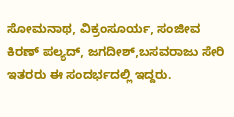ಸೋಮನಾಥ, ವಿಕ್ರಂಸೂರ್ಯ, ಸಂಜೀವ ಕಿರಣ್ ಪಲ್ಯದ್, ಜಗದೀಶ್,ಬಸವರಾಜು ಸೇರಿ ಇತರರು ಈ ಸಂದರ್ಭದಲ್ಲಿ ಇದ್ದರು.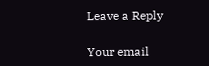Leave a Reply

Your email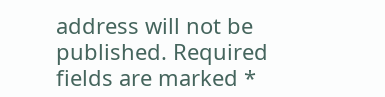address will not be published. Required fields are marked *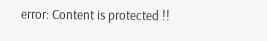error: Content is protected !!